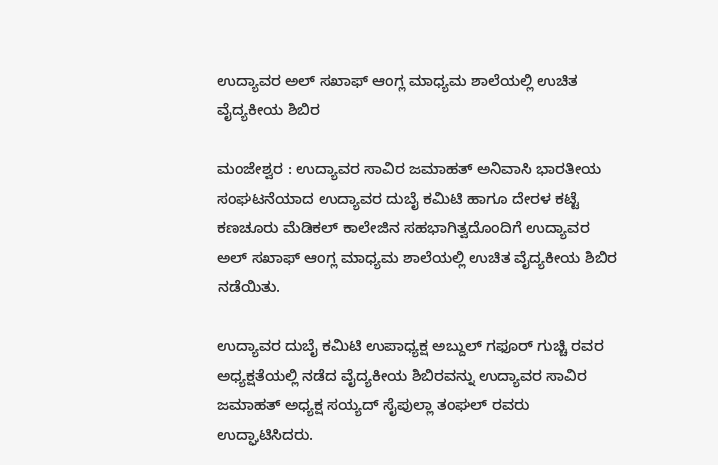ಉದ್ಯಾವರ ಅಲ್ ಸಖಾಫ್ ಆಂಗ್ಲ ಮಾಧ್ಯಮ ಶಾಲೆಯಲ್ಲಿ ಉಚಿತ ವೈದ್ಯಕೀಯ ಶಿಬಿರ

ಮಂಜೇಶ್ವರ : ಉದ್ಯಾವರ ಸಾವಿರ ಜಮಾಹತ್ ಅನಿವಾಸಿ ಭಾರತೀಯ ಸಂಘಟನೆಯಾದ ಉದ್ಯಾವರ ದುಬೈ ಕಮಿಟಿ ಹಾಗೂ ದೇರಳ ಕಟ್ಟೆ ಕಣಚೂರು ಮೆಡಿಕಲ್ ಕಾಲೇಜಿನ ಸಹಭಾಗಿತ್ವದೊಂದಿಗೆ ಉದ್ಯಾವರ ಅಲ್ ಸಖಾಫ್ ಆಂಗ್ಲ ಮಾಧ್ಯಮ ಶಾಲೆಯಲ್ಲಿ ಉಚಿತ ವೈದ್ಯಕೀಯ ಶಿಬಿರ ನಡೆಯಿತು.

ಉದ್ಯಾವರ ದುಬೈ ಕಮಿಟಿ ಉಪಾಧ್ಯಕ್ಷ ಅಬ್ದುಲ್ ಗಫೂರ್ ಗುಚ್ಚಿ ರವರ ಅಧ್ಯಕ್ಷತೆಯಲ್ಲಿ ನಡೆದ ವೈದ್ಯಕೀಯ ಶಿಬಿರವನ್ನು ಉದ್ಯಾವರ ಸಾವಿರ ಜಮಾಹತ್ ಅಧ್ಯಕ್ಷ ಸಯ್ಯದ್ ಸೈಪುಲ್ಲಾ ತಂಘಲ್ ರವರು ಉದ್ಘಾಟಿಸಿದರು.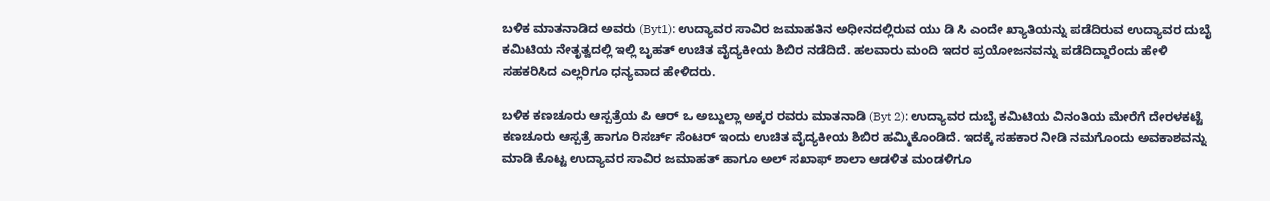ಬಳಿಕ ಮಾತನಾಡಿದ ಅವರು (Byt1): ಉದ್ಯಾವರ ಸಾವಿರ ಜಮಾಹತಿನ ಅಧೀನದಲ್ಲಿರುವ ಯು ಡಿ ಸಿ ಎಂದೇ ಖ್ಯಾತಿಯನ್ನು ಪಡೆದಿರುವ ಉದ್ಯಾವರ ದುಬೈ ಕಮಿಟಿಯ ನೇತೃತ್ವದಲ್ಲಿ ಇಲ್ಲಿ ಬೃಹತ್ ಉಚಿತ ವೈದ್ಯಕೀಯ ಶಿಬಿರ ನಡೆದಿದೆ. ಹಲವಾರು ಮಂದಿ ಇದರ ಪ್ರಯೋಜನವನ್ನು ಪಡೆದಿದ್ದಾರೆಂದು ಹೇಳಿ ಸಹಕರಿಸಿದ ಎಲ್ಲರಿಗೂ ಧನ್ಯವಾದ ಹೇಳಿದರು.

ಬಳಿಕ ಕಣಚೂರು ಆಸ್ಪತ್ರೆಯ ಪಿ ಆರ್ ಒ ಅಬ್ದುಲ್ಲಾ ಅಕ್ಕರ ರವರು ಮಾತನಾಡಿ (Byt 2): ಉದ್ಯಾವರ ದುಬೈ ಕಮಿಟಿಯ ವಿನಂತಿಯ ಮೇರೆಗೆ ದೇರಳಕಟ್ಟೆ ಕಣಚೂರು ಆಸ್ಪತ್ರೆ ಹಾಗೂ ರಿಸರ್ಚ್ ಸೆಂಟರ್ ಇಂದು ಉಚಿತ ವೈದ್ಯಕೀಯ ಶಿಬಿರ ಹಮ್ಮಿಕೊಂಡಿದೆ. ಇದಕ್ಕೆ ಸಹಕಾರ ನೀಡಿ ನಮಗೊಂದು ಅವಕಾಶವನ್ನು ಮಾಡಿ ಕೊಟ್ಟ ಉದ್ಯಾವರ ಸಾವಿರ ಜಮಾಹತ್ ಹಾಗೂ ಅಲ್ ಸಖಾಫ್ ಶಾಲಾ ಆಡಳಿತ ಮಂಡಳಿಗೂ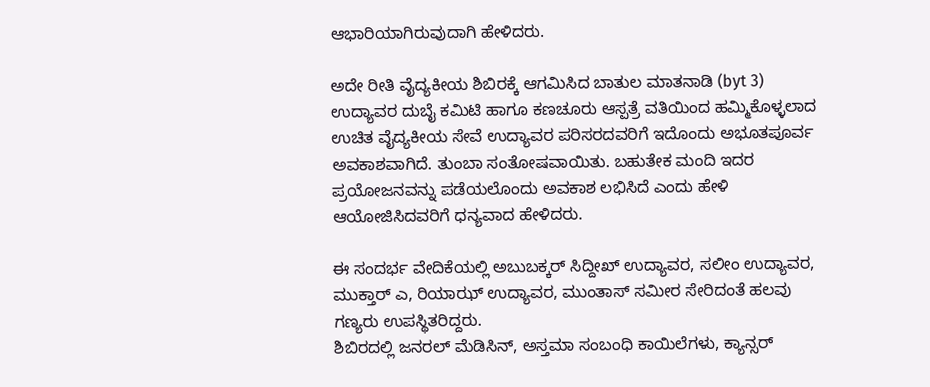ಆಭಾರಿಯಾಗಿರುವುದಾಗಿ ಹೇಳಿದರು.

ಅದೇ ರೀತಿ ವೈದ್ಯಕೀಯ ಶಿಬಿರಕ್ಕೆ ಆಗಮಿಸಿದ ಬಾತುಲ ಮಾತನಾಡಿ (byt 3) ಉದ್ಯಾವರ ದುಬೈ ಕಮಿಟಿ ಹಾಗೂ ಕಣಚೂರು ಆಸ್ಪತ್ರೆ ವತಿಯಿಂದ ಹಮ್ಮಿಕೊಳ್ಳಲಾದ ಉಚಿತ ವೈದ್ಯಕೀಯ ಸೇವೆ ಉದ್ಯಾವರ ಪರಿಸರದವರಿಗೆ ಇದೊಂದು ಅಭೂತಪೂರ್ವ ಅವಕಾಶವಾಗಿದೆ. ತುಂಬಾ ಸಂತೋಷವಾಯಿತು. ಬಹುತೇಕ ಮಂದಿ ಇದರ ಪ್ರಯೋಜನವನ್ನು ಪಡೆಯಲೊಂದು ಅವಕಾಶ ಲಭಿಸಿದೆ ಎಂದು ಹೇಳಿ ಆಯೋಜಿಸಿದವರಿಗೆ ಧನ್ಯವಾದ ಹೇಳಿದರು.

ಈ ಸಂದರ್ಭ ವೇದಿಕೆಯಲ್ಲಿ ಅಬುಬಕ್ಕರ್ ಸಿದ್ದೀಖ್ ಉದ್ಯಾವರ, ಸಲೀಂ ಉದ್ಯಾವರ, ಮುಕ್ತಾರ್ ಎ, ರಿಯಾಝ್ ಉದ್ಯಾವರ, ಮುಂತಾಸ್ ಸಮೀರ ಸೇರಿದಂತೆ ಹಲವು ಗಣ್ಯರು ಉಪಸ್ಥಿತರಿದ್ದರು.
ಶಿಬಿರದಲ್ಲಿ ಜನರಲ್‌ ಮೆಡಿಸಿನ್, ಅಸ್ತಮಾ ಸಂಬಂಧಿ ಕಾಯಿಲೆಗಳು, ಕ್ಯಾನ್ಸರ್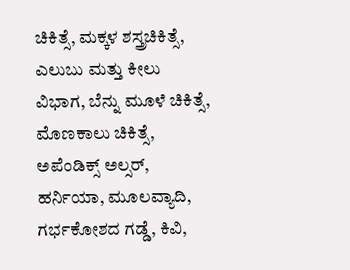ಚಿಕಿತ್ಸೆ, ಮಕ್ಕಳ ಶಸ್ತ್ರಚಿಕಿತ್ಸೆ, ಎಲುಬು ಮತ್ತು ಕೀಲು ವಿಭಾಗ, ಬೆನ್ನು ಮೂಳೆ ಚಿಕಿತ್ಸೆ, ಮೊಣಕಾಲು ಚಿಕಿತ್ಸೆ, ಅಪೆಂಡಿಕ್ಸ್ ಅಲ್ಸರ್, ಹರ್ನಿಯಾ, ಮೂಲವ್ಯಾದಿ, ಗರ್ಭಕೋಶದ ಗಡ್ಡೆ, ಕಿವಿ,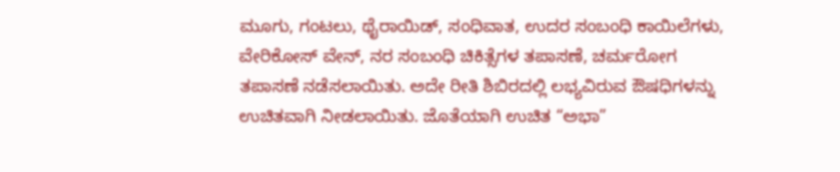ಮೂಗು, ಗಂಟಲು, ಥೈರಾಯಿಡ್, ಸಂಧಿವಾತ, ಉದರ ಸಂಬಂಧಿ ಕಾಯಿಲೆಗಳು, ವೇರಿಕೋಸ್ ವೇನ್, ನರ ಸಂಬಂಧಿ ಚಿಕಿತ್ಸೆಗಳ ತಪಾಸಣೆ, ಚರ್ಮರೋಗ ತಪಾಸಣೆ ನಡೆಸಲಾಯಿತು. ಅದೇ ರೀತಿ ಶಿಬಿರದಲ್ಲಿ ಲಭ್ಯವಿರುವ ಔಷಧಿಗಳನ್ನು ಉಚಿತವಾಗಿ ನೀಡಲಾಯಿತು. ಜೊತೆಯಾಗಿ ಉಚಿತ “ಅಭಾ”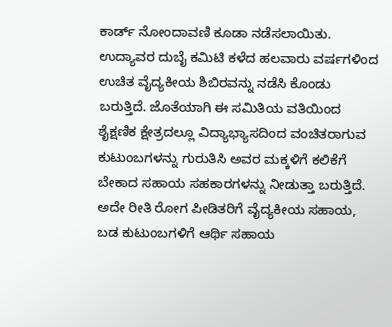ಕಾರ್ಡ್ ನೋಂದಾವಣಿ ಕೂಡಾ ನಡೆಸಲಾಯಿತು.
ಉದ್ಯಾವರ ದುಬೈ ಕಮಿಟಿ ಕಳೆದ ಹಲವಾರು ವರ್ಷಗಳಿಂದ ಉಚಿತ ವೈದ್ಯಕೀಯ ಶಿಬಿರವನ್ನು ನಡೆಸಿ ಕೊಂಡು ಬರುತ್ತಿದೆ. ಜೊತೆಯಾಗಿ ಈ ಸಮಿತಿಯ ವತಿಯಿಂದ ಶೈಕ್ಷಣಿಕ ಕ್ಷೇತ್ರದಲ್ಲೂ ವಿದ್ಯಾಭ್ಯಾಸದಿಂದ ವಂಚಿತರಾಗುವ ಕುಟುಂಬಗಳನ್ನು ಗುರುತಿಸಿ ಅವರ ಮಕ್ಕಳಿಗೆ ಕಲಿಕೆಗೆ ಬೇಕಾದ ಸಹಾಯ ಸಹಕಾರಗಳನ್ನು ನೀಡುತ್ತಾ ಬರುತ್ತಿದೆ. ಅದೇ ರೀತಿ ರೋಗ ಪೀಡಿತರಿಗೆ ವೈದ್ಯಕೀಯ ಸಹಾಯ, ಬಡ ಕುಟುಂಬಗಳಿಗೆ ಆರ್ಥಿ ಸಹಾಯ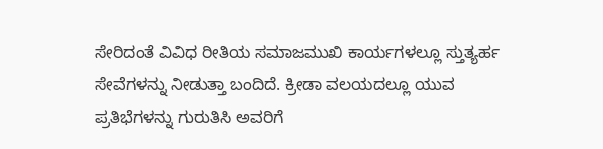ಸೇರಿದಂತೆ ವಿವಿಧ ರೀತಿಯ ಸಮಾಜಮುಖಿ ಕಾರ್ಯಗಳಲ್ಲೂ ಸ್ತುತ್ಯರ್ಹ ಸೇವೆಗಳನ್ನು ನೀಡುತ್ತಾ ಬಂದಿದೆ. ಕ್ರೀಡಾ ವಲಯದಲ್ಲೂ ಯುವ ಪ್ರತಿಭೆಗಳನ್ನು ಗುರುತಿಸಿ ಅವರಿಗೆ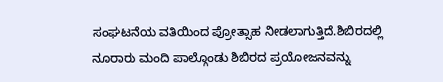ಸಂಘಟನೆಯ ವತಿಯಿಂದ ಪ್ರೋತ್ಸಾಹ ನೀಡಲಾಗುತ್ತಿದೆ.ಶಿಬಿರದಲ್ಲಿ ನೂರಾರು ಮಂದಿ ಪಾಲ್ಗೊಂಡು ಶಿಬಿರದ ಪ್ರಯೋಜನವನ್ನು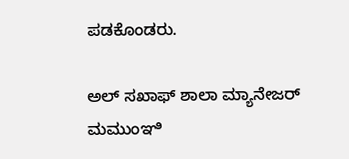ಪಡಕೊಂಡರು.

ಅಲ್ ಸಖಾಫ್ ಶಾಲಾ ಮ್ಯಾನೇಜರ್ ಮಮುಂಞಿ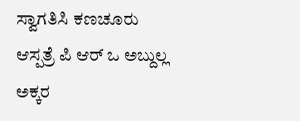ಸ್ವಾಗತಿಸಿ ಕಣಚೂರು ಆಸ್ಪತ್ರೆ ಪಿ ಆರ್ ಒ ಅಬ್ದುಲ್ಲ ಅಕ್ಕರ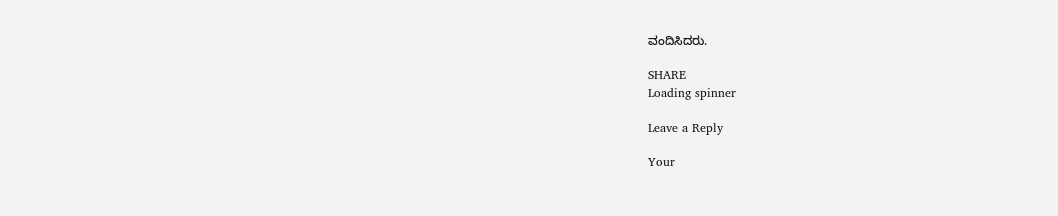ವಂದಿಸಿದರು.

SHARE
Loading spinner

Leave a Reply

Your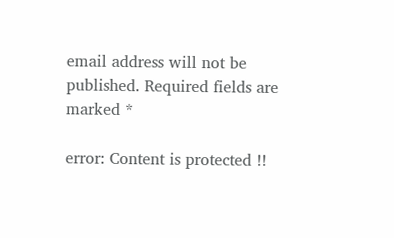email address will not be published. Required fields are marked *

error: Content is protected !!